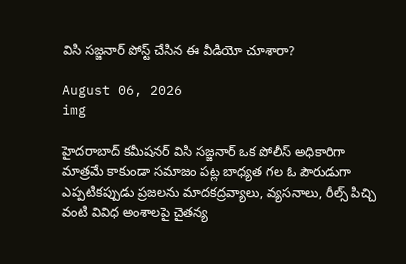విసి సజ్జనార్‌ పోస్ట్ చేసిన ఈ వీడియో చూశారా?

August 06, 2026
img

హైదరాబాద్‌ కమీషనర్‌ విసి సజ్జనార్‌ ఒక పోలీస్ అధికారిగా మాత్రమే కాకుండా సమాజం పట్ల బాధ్యత గల ఓ పౌరుడుగా ఎప్పటికప్పుడు ప్రజలను మాదకద్రవ్యాలు, వ్యసనాలు, రీల్స్ పిచ్చి వంటి వివిధ అంశాలపై చైతన్య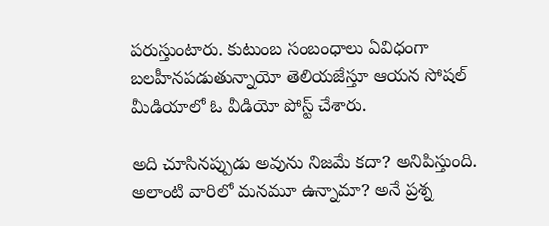పరుస్తుంటారు. కుటుంబ సంబంధాలు ఏవిధంగా బలహీనపడుతున్నాయో తెలియజేస్తూ ఆయన సోషల్ మీడియాలో ఓ వీడియో పోస్ట్ చేశారు.

అది చూసినప్పుడు అవును నిజమే కదా? అనిపిస్తుంది. అలాంటి వారిలో మనమూ ఉన్నామా? అనే ప్రశ్న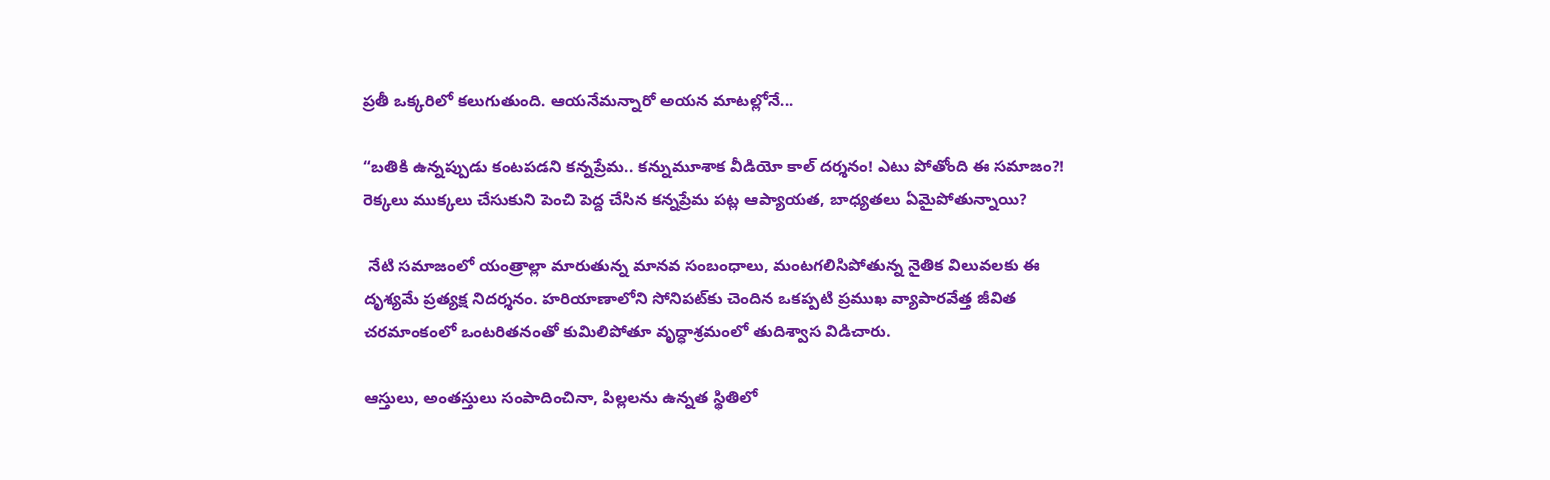ప్రతీ ఒక్కరిలో కలుగుతుంది. ఆయనేమన్నారో అయన మాటల్లోనే...

“బతికి ఉన్నప్పుడు కంటపడని కన్నప్రేమ.. కన్నుమూశాక వీడియో కాల్ దర్శనం! ఎటు పోతోంది ఈ సమాజం?! రెక్కలు ముక్కలు చేసుకుని పెంచి పెద్ద చేసిన కన్నప్రేమ పట్ల ఆప్యాయత, బాధ్యతలు ఏమైపోతున్నాయి?

 నేటి సమాజంలో యంత్రాల్లా మారుతున్న మానవ సంబంధాలు, మంటగలిసిపోతున్న నైతిక విలువలకు ఈ దృశ్యమే ప్రత్యక్ష నిదర్శనం. హరియాణాలోని సోనిపట్‌కు చెందిన ఒకప్పటి ప్రముఖ వ్యాపారవేత్త జీవిత చరమాంకంలో ఒంటరితనంతో కుమిలిపోతూ వృద్ధాశ్రమంలో తుదిశ్వాస విడిచారు.

ఆస్తులు, అంతస్తులు సంపాదించినా, పిల్లలను ఉన్నత స్థితిలో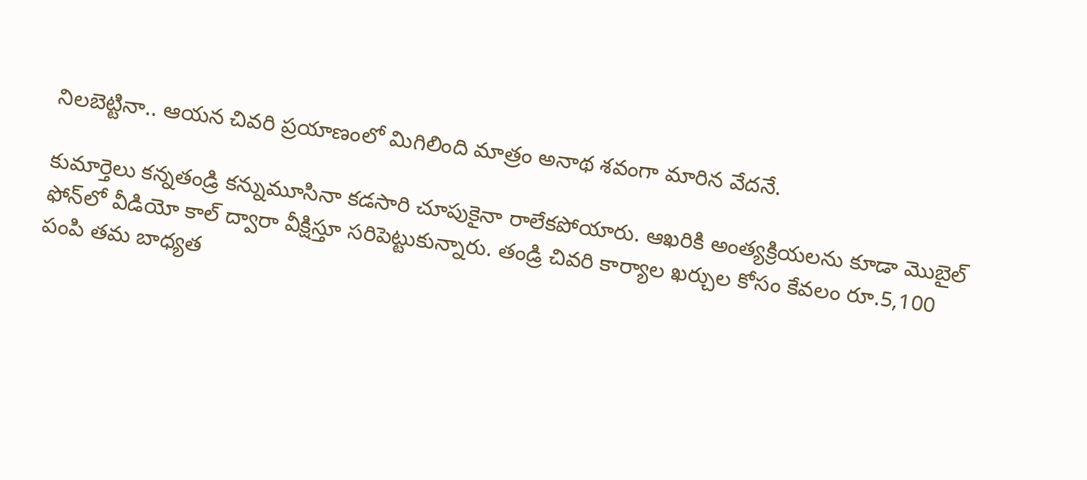నిలబెట్టినా.. ఆయన చివరి ప్రయాణంలో మిగిలింది మాత్రం అనాథ శవంగా మారిన వేదనే.

కుమార్తెలు కన్నతండ్రి కన్నుమూసినా కడసారి చూపుకైనా రాలేకపోయారు. ఆఖరికి అంత్యక్రియలను కూడా మొబైల్ ఫోన్‌లో వీడియో కాల్ ద్వారా వీక్షిస్తూ సరిపెట్టుకున్నారు. తండ్రి చివరి కార్యాల ఖర్చుల కోసం కేవలం రూ.5,100 పంపి తమ బాధ్యత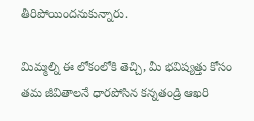తీరిపోయిందనుకున్నారు.

మిమ్మల్ని ఈ లోకంలోకి తెచ్చి, మీ భవిష్యత్తు కోసం తమ జీవితాలనే ధారపోసిన కన్నతండ్రి ఆఖరి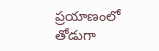ప్రయాణంలో తోడుగా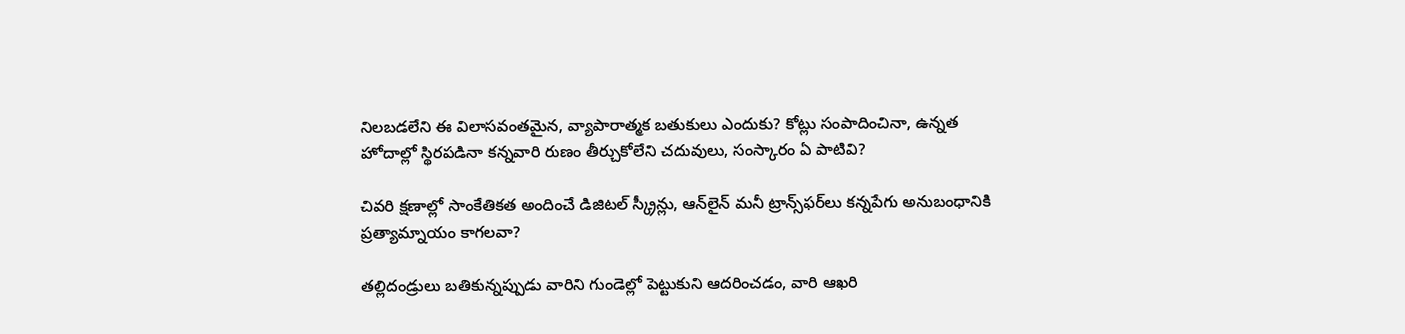నిలబడలేని ఈ విలాసవంతమైన, వ్యాపారాత్మక బతుకులు ఎందుకు? కోట్లు సంపాదించినా, ఉన్నత హోదాల్లో స్థిరపడినా కన్నవారి రుణం తీర్చుకోలేని చదువులు, సంస్కారం ఏ పాటివి?

చివరి క్షణాల్లో సాంకేతికత అందించే డిజిటల్ స్క్రీన్లు, ఆన్‌లైన్ మనీ ట్రాన్స్‌ఫర్‌లు కన్నపేగు అనుబంధానికి ప్రత్యామ్నాయం కాగలవా?

తల్లిదండ్రులు బతికున్నప్పుడు వారిని గుండెల్లో పెట్టుకుని ఆదరించడం, వారి ఆఖరి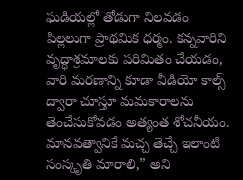ఘడియల్లో తోడుగా నిలవడం పిల్లలుగా ప్రాథమిక ధర్మం. కన్నవారిని వృద్ధాశ్రమాలకు పరిమితం చేయడం, వారి మరణాన్ని కూడా వీడియో కాల్స్ ద్వారా చూస్తూ మమకారాలను తెంచేసుకోవడం అత్యంత శోచనీయం. మానవత్వానికే మచ్చ తెచ్చే ఇలాంటి సంస్కృతి మారాలి,” అని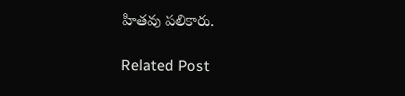హితవు పలికారు.

Related Post